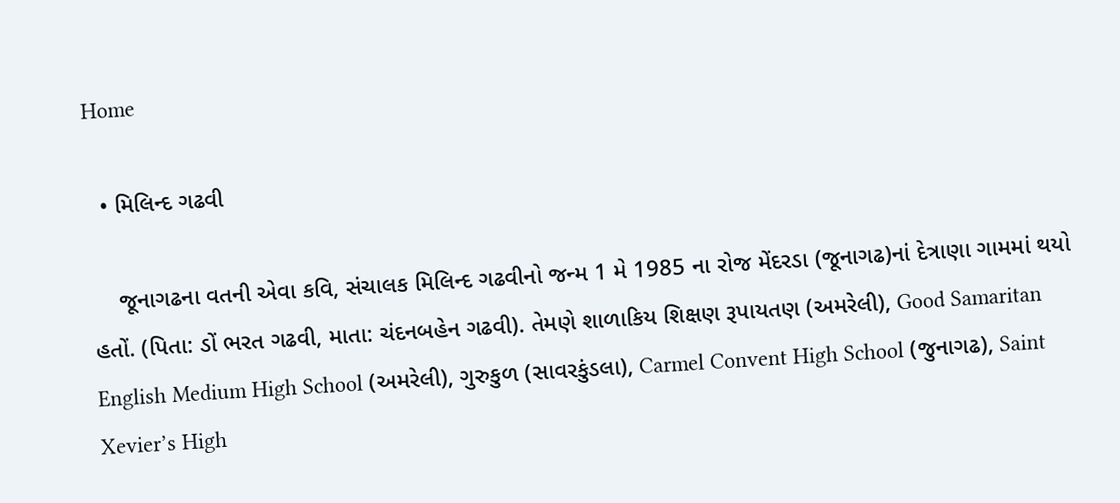Home

  • મિલિન્દ ગઢવી

    જૂનાગઢના વતની એવા કવિ, સંચાલક મિલિન્દ ગઢવીનો જન્મ 1 મે 1985 ના રોજ મેંદરડા (જૂનાગઢ)નાં દેત્રાણા ગામમાં થયો હતોં. (પિતા: ડોં ભરત ગઢવી, માતા: ચંદનબહેન ગઢવી). તેમણે શાળાકિય શિક્ષણ રૂપાયતણ (અમરેલી), Good Samaritan English Medium High School (અમરેલી), ગુરુકુળ (સાવરકુંડલા), Carmel Convent High School (જુનાગઢ), Saint Xevier’s High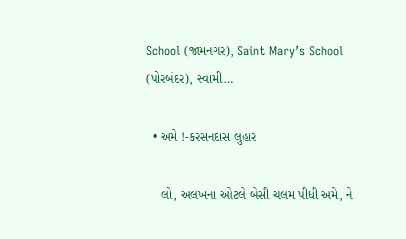School (જામનગર), Saint Mary’s School (પોરબંદર), સ્વામી…

  • અમે !-કરસનદાસ લુહાર

    લો, અલખના ઓટલે બેસી ચલમ પીધી અમે, ને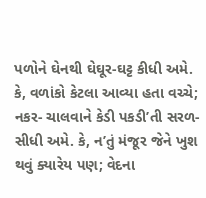પળોને ઘેનથી ઘેઘૂર-ઘટ્ટ કીધી અમે. કે, વળાંકો કેટલા આવ્યા હતા વચ્ચે; નકર- ચાલવાને કેડી પકડી’તી સરળ-સીધી અમે. કે, ન’તું મંજૂર જેને ખુશ થવું ક્યારેય પણ; વેદના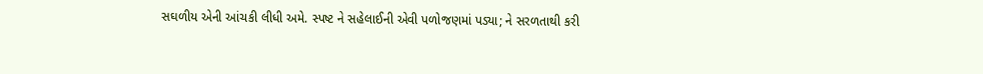સઘળીય એની આંચકી લીધી અમે. સ્પષ્ટ ને સહેલાઈની એવી પળોજણમાં પડ્યા; ને સરળતાથી કરી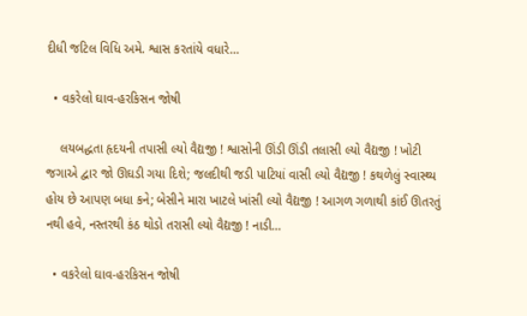દીધી જટિલ વિધિ અમે. શ્વાસ કરતાંયે વધારે…

  • વકરેલો ઘાવ-હરકિસન જોષી

    લયબદ્ધતા હૃદયની તપાસી લ્યો વૈદ્યજી ! શ્વાસોની ઊંડી ઊંડી તલાસી લ્યો વૈદ્યજી ! ખોટી જગાએ દ્વાર જો ઊઘડી ગયા દિશે; જલદીથી જડી પાટિયાં વાસી લ્યો વૈદ્યજી ! કથળેલું સ્વાસ્થ્ય હોય છે આપણ બધા કને; બેસીને મારા ખાટલે ખાંસી લ્યો વૈદ્યજી ! આગળ ગળાથી કાંઈ ઊતરતું નથી હવે, નસ્તરથી કંઠ થોડો તરાસી લ્યો વૈદ્યજી ! નાડી…

  • વકરેલો ઘાવ-હરકિસન જોષી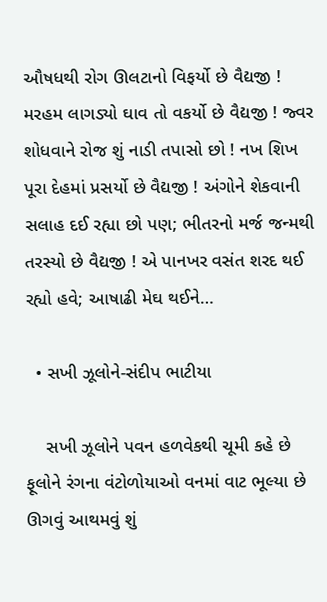ઔષધથી રોગ ઊલટાનો વિફર્યો છે વૈદ્યજી ! મરહમ લાગડ્યો ઘાવ તો વકર્યો છે વૈદ્યજી ! જ્વર શોધવાને રોજ શું નાડી તપાસો છો ! નખ શિખ પૂરા દેહમાં પ્રસર્યો છે વૈદ્યજી ! અંગોને શેકવાની સલાહ દઈ રહ્યા છો પણ; ભીતરનો મર્જ જન્મથી તરસ્યો છે વૈદ્યજી ! એ પાનખર વસંત શરદ થઈ રહ્યો હવે; આષાઢી મેઘ થઈને…

  • સખી ઝૂલોને-સંદીપ ભાટીયા

    સખી ઝૂલોને પવન હળવેકથી ચૂમી કહે છે ફૂલોને રંગના વંટોળોયાઓ વનમાં વાટ ભૂલ્યા છે ઊગવું આથમવું શું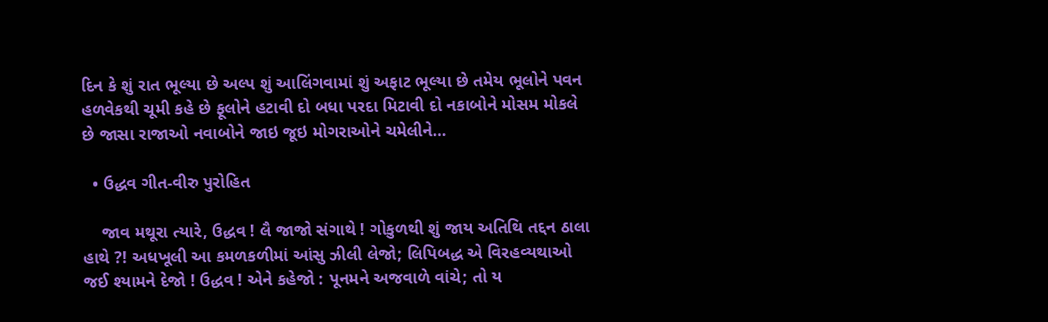દિન કે શું રાત ભૂલ્યા છે અલ્પ શું આલિંગવામાં શું અફાટ ભૂલ્યા છે તમેય ભૂલોને પવન હળવેકથી ચૂમી કહે છે ફૂલોને હટાવી દો બધા પરદા મિટાવી દો નકાબોને મોસમ મોકલે છે જાસા રાજાઓ નવાબોને જાઇ જૂઇ મોગરાઓને ચમેલીને…

  • ઉદ્ધવ ગીત-વીરુ પુરોહિત

    જાવ મથૂરા ત્યારે, ઉદ્ધવ ! લૈ જાજો સંગાથે ! ગોકુળથી શું જાય અતિથિ તદ્દન ઠાલા હાથે ?! અધખૂલી આ કમળકળીમાં આંસુ ઝીલી લેજો; લિપિબદ્ધ એ વિરહવ્યથાઓ જઈ શ્યામને દેજો ! ઉદ્ધવ ! એને કહેજો : પૂનમને અજવાળે વાંચે; તો ય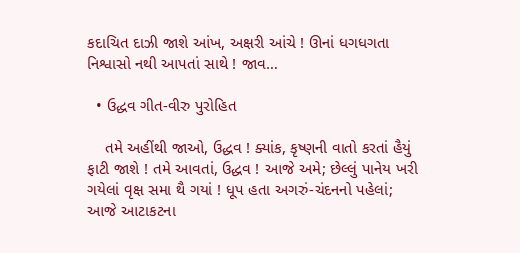કદાચિત દાઝી જાશે આંખ, અક્ષરી આંચે ! ઊનાં ધગધગતા નિશ્વાસો નથી આપતાં સાથે ! જાવ…

  • ઉદ્ધવ ગીત-વીરુ પુરોહિત

    તમે અહીંથી જાઓ, ઉદ્ધવ ! ક્યાંક, કૃષ્ણની વાતો કરતાં હૈયું ફાટી જાશે ! તમે આવતાં, ઉદ્ધવ ! આજે અમે; છેલ્લું પાનેય ખરી ગયેલાં વૃક્ષ સમા થૈ ગયાં ! ધૂપ હતા અગરું-ચંદનનો પહેલાં; આજે આટાકટના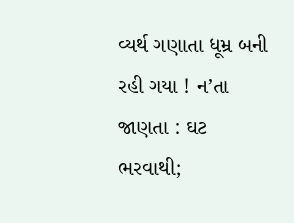વ્યર્થ ગણાતા ધૂમ્ર બની રહી ગયા ! ન’તા જાણતા : ઘટ ભરવાથી;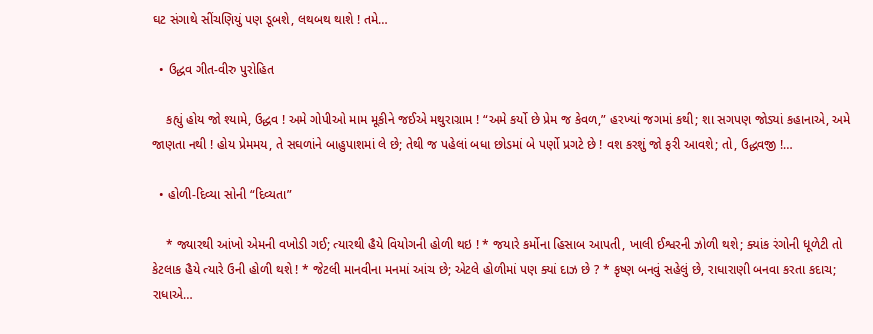ઘટ સંગાથે સીંચણિયું પણ ડૂબશે, લથબથ થાશે ! તમે…

  • ઉદ્ધવ ગીત-વીરુ પુરોહિત

    કહ્યું હોય જો શ્યામે, ઉદ્ધવ ! અમે ગોપીઓ મામ મૂકીને જઈએ મથુરાગ્રામ ! “અમે કર્યો છે પ્રેમ જ કેવળ,” હરખ્યાં જગમાં કથી; શા સગપણ જોડ્યાં કહાનાએ, અમે જાણતા નથી ! હોય પ્રેમમય, તે સઘળાંને બાહુપાશમાં લે છે; તેથી જ પહેલાં બધા છોડમાં બે પર્ણો પ્રગટે છે ! વશ કરશું જો ફરી આવશે; તો, ઉદ્ધવજી !…

  • હોળી-દિવ્યા સોની “દિવ્યતા”

    * જ્યારથી આંખો એમની વખોડી ગઈ; ત્યારથી હૈયે વિયોગની હોળી થઇ ! * જયારે કર્મોના હિસાબ આપતી, ખાલી ઈશ્વરની ઝોળી થશે; ક્યાંક રંગોની ધૂળેટી તો કેટલાક હૈયે ત્યારે ઉની હોળી થશે ! * જેટલી માનવીના મનમાં આંચ છે; એટલે હોળીમાં પણ ક્યાં દાઝ છે ? * કૃષ્ણ બનવું સહેલું છે, રાધારાણી બનવા કરતા કદાચ; રાધાએ…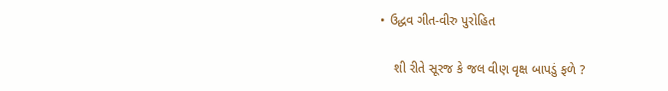• ઉદ્ધવ ગીત-વીરુ પુરોહિત

    શી રીતે સૂરજ કે જલ વીણ વૃક્ષ બાપડું ફળે ?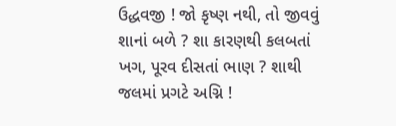ઉદ્ધવજી ! જો કૃષ્ણ નથી, તો જીવવું શાનાં બળે ? શા કારણથી કલબતાં ખગ, પૂરવ દીસતાં ભાણ ? શાથી જલમાં પ્રગટે અગ્નિ !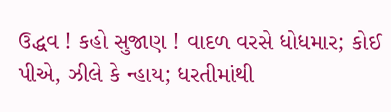ઉદ્ધવ ! કહો સુજાણ ! વાદળ વરસે ધોધમાર; કોઈ પીએ, ઝીલે કે ન્હાય; ધરતીમાંથી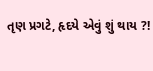તૃણ પ્રગટે, હૃદયે એવું શું થાય ?!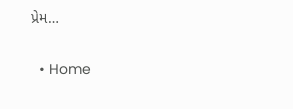પ્રેમ…

  • Home